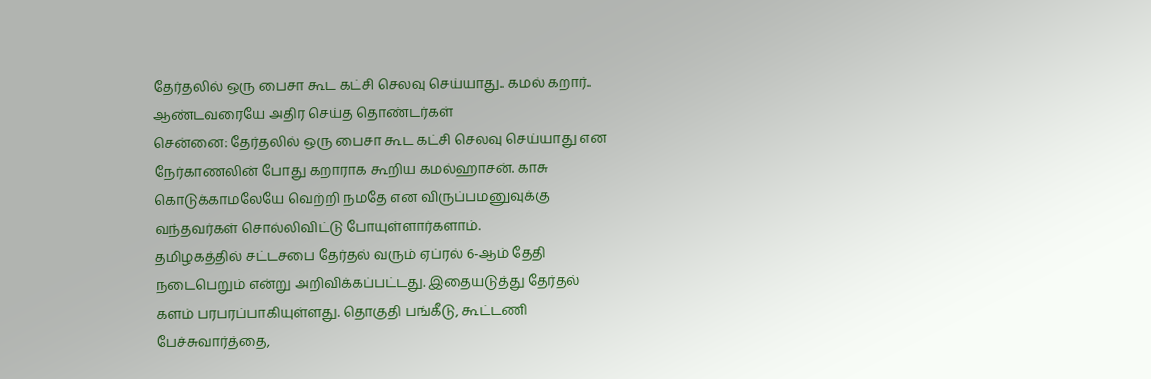தேர்தலில் ஒரு பைசா கூட கட்சி செலவு செய்யாது.. கமல் கறார்.. ஆண்டவரையே அதிர செய்த தொண்டர்கள்
சென்னை: தேர்தலில் ஒரு பைசா கூட கட்சி செலவு செய்யாது என நேர்காணலின் போது கறாராக கூறிய கமல்ஹாசன். காசு கொடுக்காமலேயே வெற்றி நமதே என விருப்பமனுவுக்கு வந்தவர்கள் சொல்லிவிட்டு போயுள்ளார்களாம்.
தமிழகத்தில் சட்டசபை தேர்தல் வரும் ஏப்ரல் 6-ஆம் தேதி நடைபெறும் என்று அறிவிக்கப்பட்டது. இதையடுத்து தேர்தல் களம் பரபரப்பாகியுள்ளது. தொகுதி பங்கீடு, கூட்டணி பேச்சுவார்த்தை,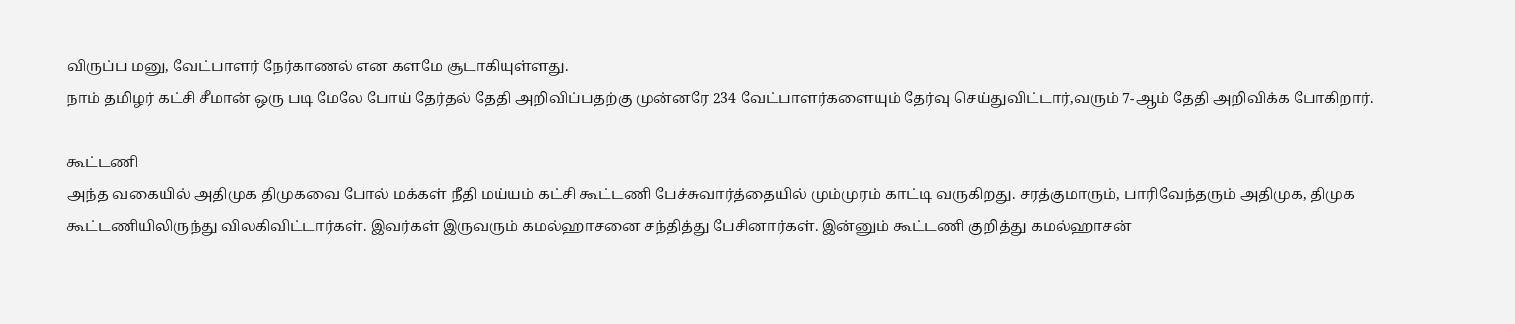விருப்ப மனு, வேட்பாளர் நேர்காணல் என களமே சூடாகியுள்ளது.
நாம் தமிழர் கட்சி சீமான் ஒரு படி மேலே போய் தேர்தல் தேதி அறிவிப்பதற்கு முன்னரே 234 வேட்பாளர்களையும் தேர்வு செய்துவிட்டார்,வரும் 7-ஆம் தேதி அறிவிக்க போகிறார்.

கூட்டணி
அந்த வகையில் அதிமுக திமுகவை போல் மக்கள் நீதி மய்யம் கட்சி கூட்டணி பேச்சுவார்த்தையில் மும்முரம் காட்டி வருகிறது. சரத்குமாரும், பாரிவேந்தரும் அதிமுக, திமுக கூட்டணியிலிருந்து விலகிவிட்டார்கள். இவர்கள் இருவரும் கமல்ஹாசனை சந்தித்து பேசினார்கள். இன்னும் கூட்டணி குறித்து கமல்ஹாசன்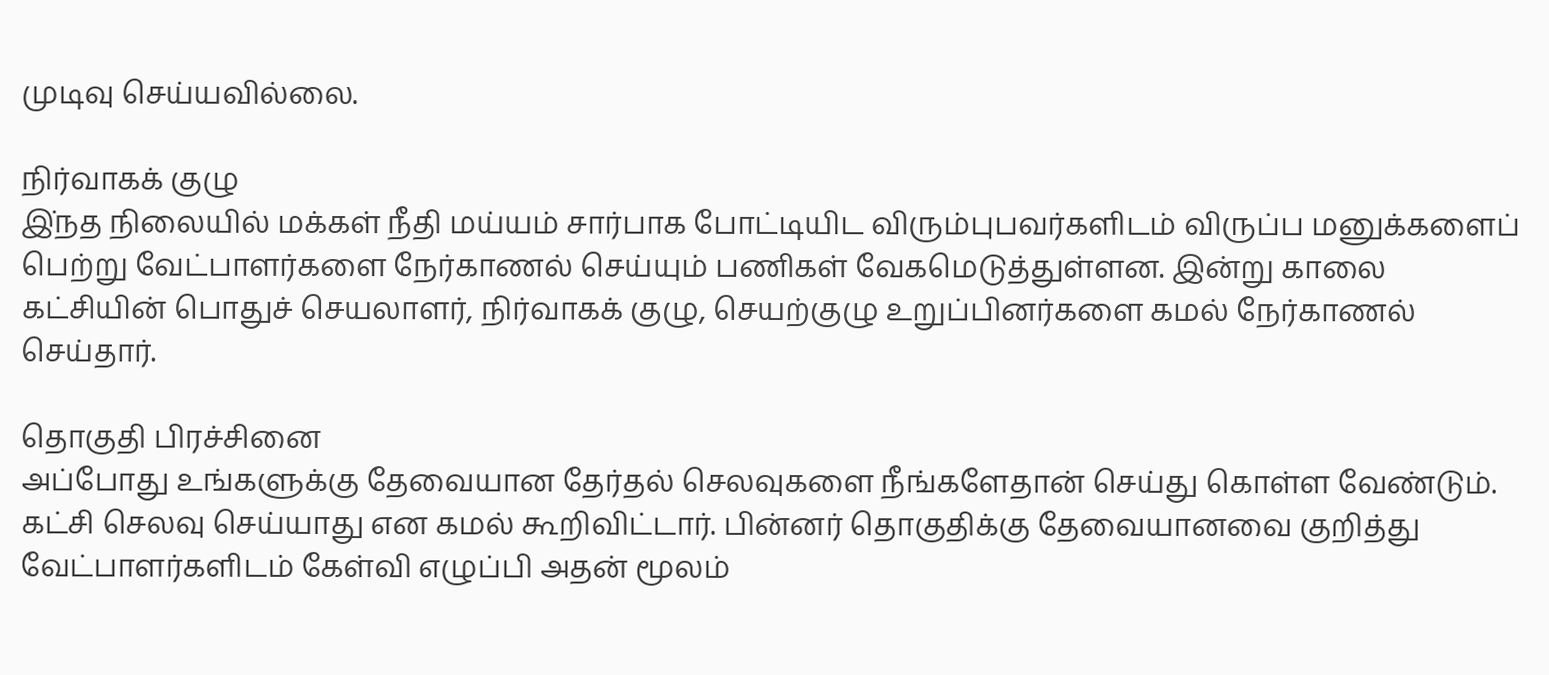முடிவு செய்யவில்லை.

நிர்வாகக் குழு
இ்நத நிலையில் மக்கள் நீதி மய்யம் சார்பாக போட்டியிட விரும்புபவர்களிடம் விருப்ப மனுக்களைப் பெற்று வேட்பாளர்களை நேர்காணல் செய்யும் பணிகள் வேகமெடுத்துள்ளன. இன்று காலை கட்சியின் பொதுச் செயலாளர், நிர்வாகக் குழு, செயற்குழு உறுப்பினர்களை கமல் நேர்காணல் செய்தார்.

தொகுதி பிரச்சினை
அப்போது உங்களுக்கு தேவையான தேர்தல் செலவுகளை நீங்களேதான் செய்து கொள்ள வேண்டும். கட்சி செலவு செய்யாது என கமல் கூறிவிட்டார். பின்னர் தொகுதிக்கு தேவையானவை குறித்து வேட்பாளர்களிடம் கேள்வி எழுப்பி அதன் மூலம்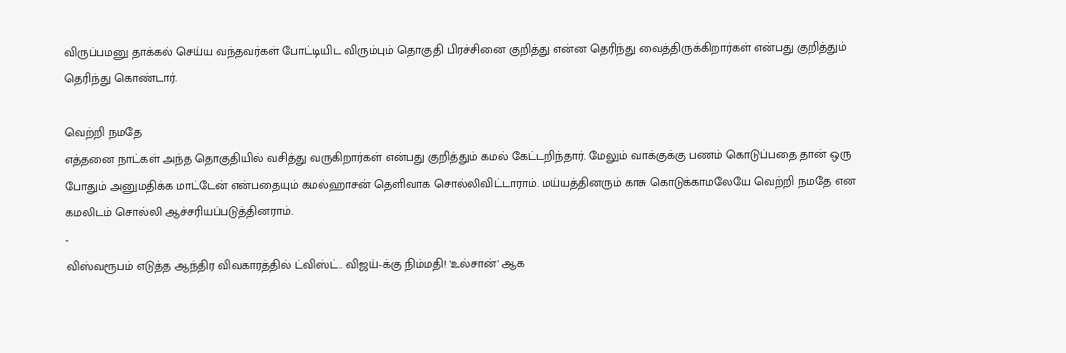விருப்பமனு தாக்கல் செய்ய வந்தவர்கள் போட்டியிட விரும்பும் தொகுதி பிரச்சினை குறித்து என்ன தெரிந்து வைத்திருக்கிறார்கள் என்பது குறித்தும் தெரிந்து கொண்டார்.

வெற்றி நமதே
எத்தனை நாட்கள் அந்த தொகுதியில் வசித்து வருகிறார்கள் என்பது குறித்தும் கமல் கேட்டறிந்தார். மேலும் வாக்குக்கு பணம் கொடுப்பதை தான் ஒரு போதும் அனுமதிக்க மாட்டேன் என்பதையும் கமல்ஹாசன் தெளிவாக சொல்லிவிட்டாராம். மய்யத்தினரும் காசு கொடுக்காமலேயே வெற்றி நமதே என கமலிடம் சொல்லி ஆச்சரியப்படுத்தினராம்.
-
விஸ்வரூபம் எடுத்த ஆந்திர விவகாரத்தில் ட்விஸ்ட்.. விஜய்-க்கு நிம்மதி! 'உல்சான்' ஆக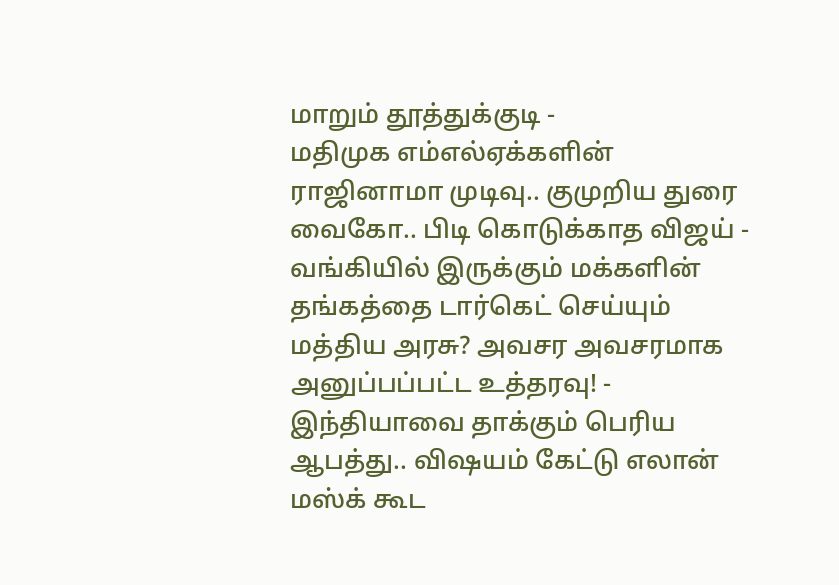மாறும் தூத்துக்குடி -
மதிமுக எம்எல்ஏக்களின் ராஜினாமா முடிவு.. குமுறிய துரை வைகோ.. பிடி கொடுக்காத விஜய் -
வங்கியில் இருக்கும் மக்களின் தங்கத்தை டார்கெட் செய்யும் மத்திய அரசு? அவசர அவசரமாக அனுப்பப்பட்ட உத்தரவு! -
இந்தியாவை தாக்கும் பெரிய ஆபத்து.. விஷயம் கேட்டு எலான் மஸ்க் கூட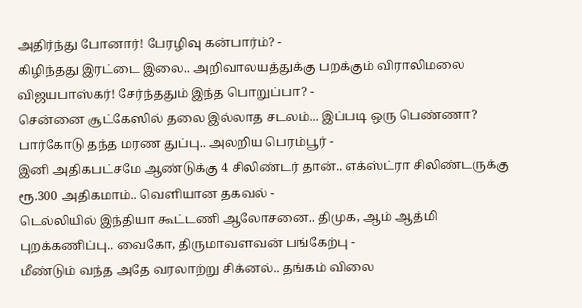அதிர்ந்து போனார்! பேரழிவு கன்பார்ம்? -
கிழிந்தது இரட்டை இலை.. அறிவாலயத்துக்கு பறக்கும் விராலிமலை விஜயபாஸ்கர்! சேர்ந்ததும் இந்த பொறுப்பா? -
சென்னை சூட்கேஸில் தலை இல்லாத சடலம்... இப்படி ஒரு பெண்ணா? பார்கோடு தந்த மரண துப்பு.. அலறிய பெரம்பூர் -
இனி அதிகபட்சமே ஆண்டுக்கு 4 சிலிண்டர் தான்.. எக்ஸ்ட்ரா சிலிண்டருக்கு ரூ.300 அதிகமாம்.. வெளியான தகவல் -
டெல்லியில் இந்தியா கூட்டணி ஆலோசனை.. திமுக, ஆம் ஆத்மி புறக்கணிப்பு.. வைகோ, திருமாவளவன் பங்கேற்பு -
மீண்டும் வந்த அதே வரலாற்று சிக்னல்.. தங்கம் விலை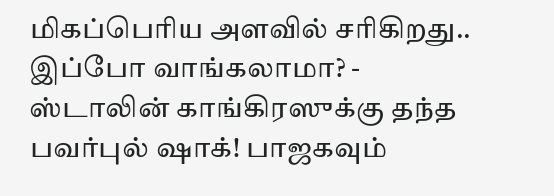மிகப்பெரிய அளவில் சரிகிறது.. இப்போ வாங்கலாமா? -
ஸ்டாலின் காங்கிரஸுக்கு தந்த பவர்புல் ஷாக்! பாஜகவும்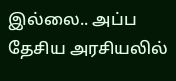இல்லை.. அப்ப தேசிய அரசியலில்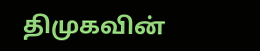திமுகவின்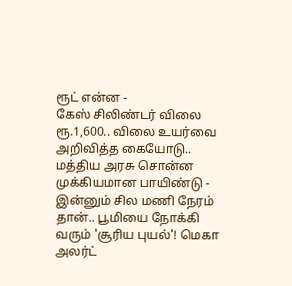ரூட் என்ன -
கேஸ் சிலிண்டர் விலை ரூ.1,600.. விலை உயர்வை அறிவித்த கையோடு.. மத்திய அரசு சொன்ன முக்கியமான பாயிண்டு -
இன்னும் சில மணி நேரம் தான்.. பூமியை நோக்கி வரும் 'சூரிய புயல்'! மெகா அலர்ட்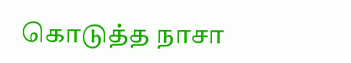கொடுத்த நாசா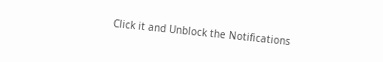Click it and Unblock the Notifications